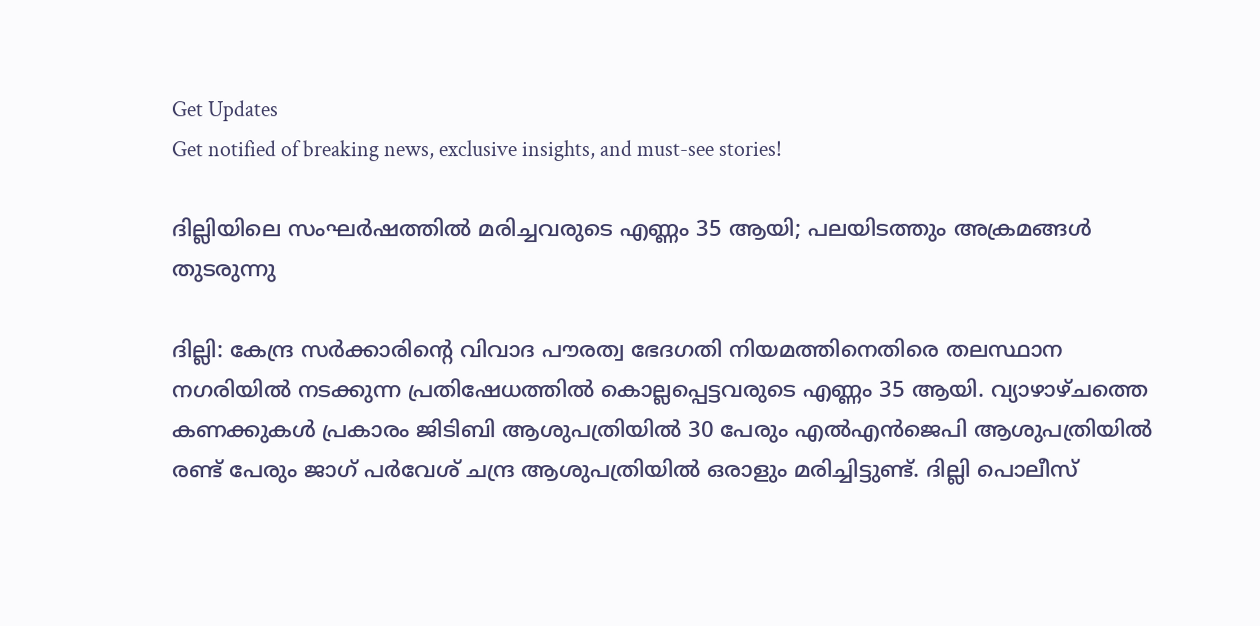Get Updates
Get notified of breaking news, exclusive insights, and must-see stories!

ദില്ലിയിലെ സംഘര്‍ഷത്തില്‍ മരിച്ചവരുടെ എണ്ണം 35 ആയി; പലയിടത്തും അക്രമങ്ങള്‍ തുടരുന്നു

ദില്ലി: കേന്ദ്ര സര്‍ക്കാരിന്റെ വിവാദ പൗരത്വ ഭേദഗതി നിയമത്തിനെതിരെ തലസ്ഥാന നഗരിയില്‍ നടക്കുന്ന പ്രതിഷേധത്തില്‍ കൊല്ലപ്പെട്ടവരുടെ എണ്ണം 35 ആയി. വ്യാഴാഴ്ചത്തെ കണക്കുകള്‍ പ്രകാരം ജിടിബി ആശുപത്രിയില്‍ 30 പേരും എല്‍എന്‍ജെപി ആശുപത്രിയില്‍ രണ്ട് പേരും ജാഗ് പര്‍വേശ് ചന്ദ്ര ആശുപത്രിയില്‍ ഒരാളും മരിച്ചിട്ടുണ്ട്. ദില്ലി പൊലീസ്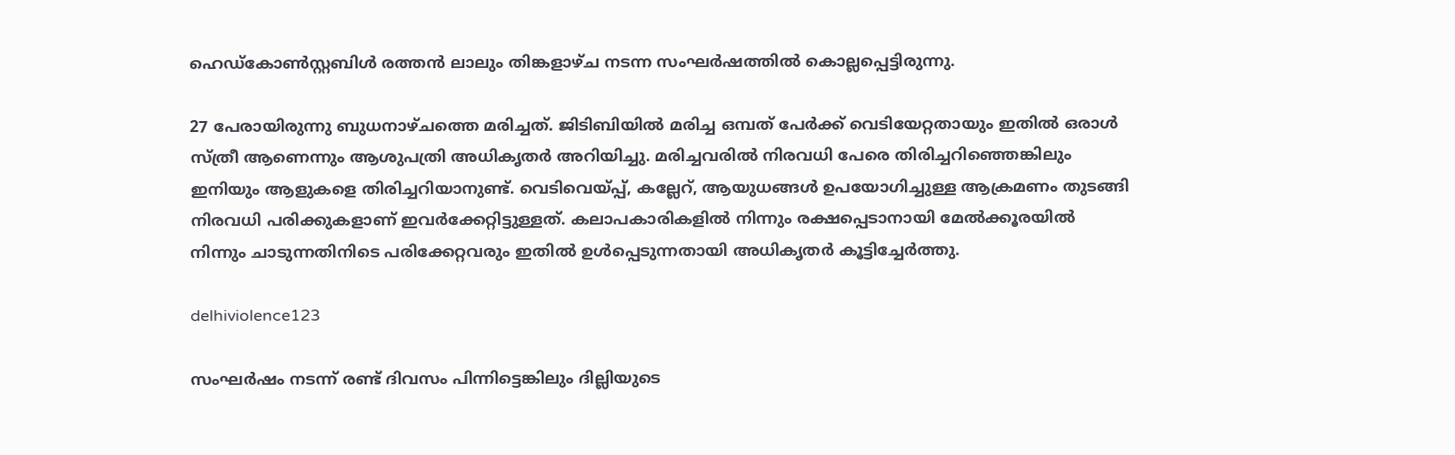ഹെഡ്‌കോണ്‍സ്റ്റബിള്‍ രത്തന്‍ ലാലും തിങ്കളാഴ്ച നടന്ന സംഘര്‍ഷത്തില്‍ കൊല്ലപ്പെട്ടിരുന്നു.

27 പേരായിരുന്നു ബുധനാഴ്ചത്തെ മരിച്ചത്. ജിടിബിയില്‍ മരിച്ച ഒമ്പത് പേര്‍ക്ക് വെടിയേറ്റതായും ഇതില്‍ ഒരാള്‍ സ്ത്രീ ആണെന്നും ആശുപത്രി അധികൃതര്‍ അറിയിച്ചു. മരിച്ചവരില്‍ നിരവധി പേരെ തിരിച്ചറിഞ്ഞെങ്കിലും ഇനിയും ആളുകളെ തിരിച്ചറിയാനുണ്ട്. വെടിവെയ്പ്പ്, കല്ലേറ്, ആയുധങ്ങള്‍ ഉപയോഗിച്ചുള്ള ആക്രമണം തുടങ്ങി നിരവധി പരിക്കുകളാണ് ഇവര്‍ക്കേറ്റിട്ടുള്ളത്. കലാപകാരികളില്‍ നിന്നും രക്ഷപ്പെടാനായി മേല്‍ക്കൂരയില്‍ നിന്നും ചാടുന്നതിനിടെ പരിക്കേറ്റവരും ഇതില്‍ ഉള്‍പ്പെടുന്നതായി അധികൃതര്‍ കൂട്ടിച്ചേര്‍ത്തു.

delhiviolence123

സംഘര്‍ഷം നടന്ന് രണ്ട് ദിവസം പിന്നിട്ടെങ്കിലും ദില്ലിയുടെ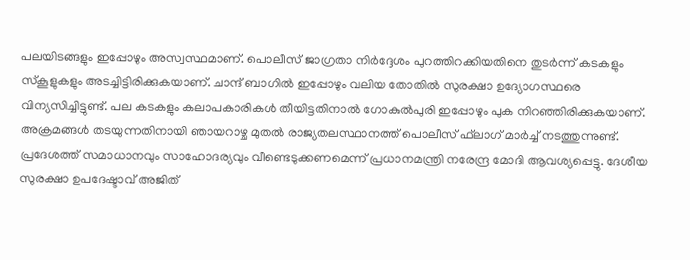പലയിടങ്ങളും ഇപ്പോഴും അസ്വസ്ഥമാണ്. പൊലീസ് ജാഗ്രതാ നിര്‍ദ്ദേശം പുറത്തിറക്കിയതിനെ തുടര്‍ന്ന് കടകളും സ്‌കൂളുകളും അടച്ചിട്ടിരിക്കുകയാണ്. ചാന്ദ് ബാഗില്‍ ഇപ്പോഴും വലിയ തോതില്‍ സുരക്ഷാ ഉദ്യോഗസ്ഥരെ വിന്യസിച്ചിട്ടുണ്ട്. പല കടകളും കലാപകാരികള്‍ തീയിട്ടതിനാല്‍ ഗോകുല്‍പുരി ഇപ്പോഴും പുക നിറഞ്ഞിരിക്കുകയാണ്. അക്രമങ്ങള്‍ തടയുന്നതിനായി ഞായറാഴ്ച മുതല്‍ രാജ്യതലസ്ഥാനത്ത് പൊലീസ് ഫ്‌ലാഗ് മാര്‍ച്ച് നടത്തുന്നുണ്ട്. പ്രദേശത്ത് സമാധാനവും സാഹോദര്യവും വീണ്ടെടുക്കണമെന്ന് പ്രധാനമന്ത്രി നരേന്ദ്ര മോദി ആവശ്യപ്പെട്ടു. ദേശീയ സുരക്ഷാ ഉപദേഷ്ടാവ് അജിത്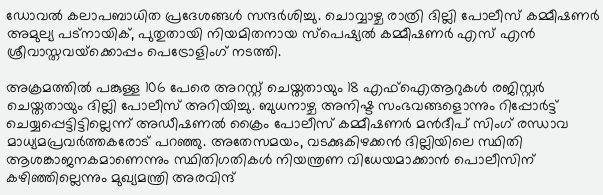ഡോവല്‍ കലാപബാധിത പ്രദേശങ്ങള്‍ സന്ദര്‍ശിച്ചു. ചൊവ്വാഴ്ച രാത്രി ദില്ലി പോലീസ് കമ്മീഷണര്‍ അമുല്യ പട്നായിക്, പുതുതായി നിയമിതനായ സ്‌പെഷ്യല്‍ കമ്മീഷണര്‍ എസ് എന്‍ ശ്രീവാസ്തവയ്‌ക്കൊപ്പം പെട്രോളിംഗ് നടത്തി.

അക്രമത്തില്‍ പങ്കുള്ള 106 പേരെ അറസ്റ്റ് ചെയ്തതായും 18 എഫ്ഐആറുകള്‍ രജിസ്റ്റര്‍ ചെയ്തതായും ദില്ലി പോലീസ് അറിയിച്ചു. ബുധനാഴ്ച അനിഷ്ട സംഭവങ്ങളൊന്നും റിപ്പോര്‍ട്ട് ചെയ്യപ്പെട്ടിട്ടില്ലെന്ന് അഡീഷണല്‍ ക്രൈം പോലീസ് കമ്മീഷണര്‍ മന്‍ദീപ് സിംഗ് രന്ധാവ മാധ്യമപ്രവര്‍ത്തകരോട് പറഞ്ഞു. അതേസമയം, വടക്കുകിഴക്കന്‍ ദില്ലിയിലെ സ്ഥിതി ആശങ്കാജനകമാണെന്നും സ്ഥിതിഗതികള്‍ നിയന്ത്രണ വിധേയമാക്കാന്‍ പൊലീസിന് കഴിഞ്ഞില്ലെന്നും മുഖ്യമന്ത്രി അരവിന്ദ്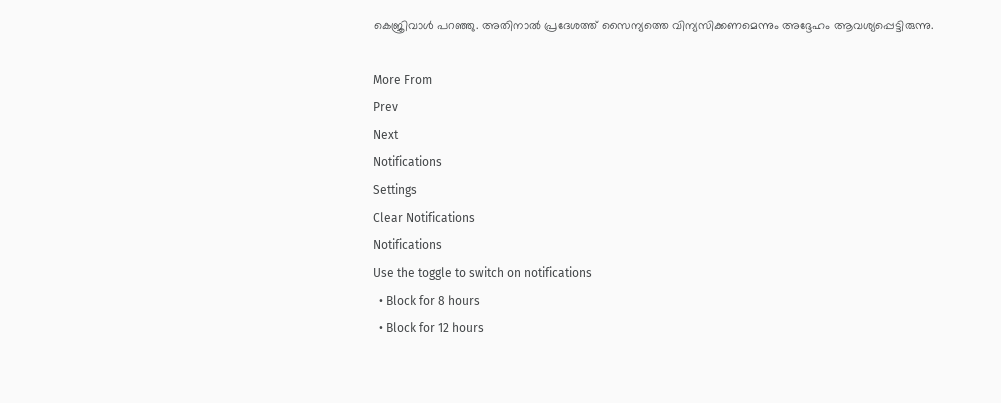കെജ്രിവാള്‍ പറഞ്ഞു. അതിനാല്‍ പ്രദേശത്ത് സൈന്യത്തെ വിന്യസിക്കണമെന്നും അദ്ദേഹം ആവശ്യപ്പെട്ടിരുന്നു.

More From
Prev
Next
Notifications
Settings
Clear Notifications
Notifications
Use the toggle to switch on notifications
  • Block for 8 hours
  • Block for 12 hours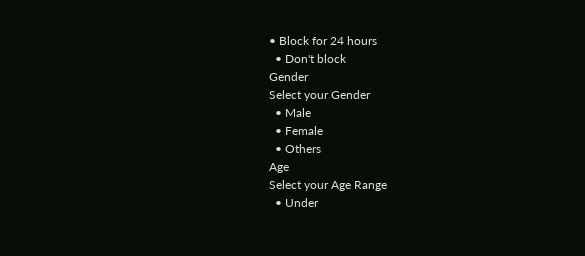• Block for 24 hours
  • Don't block
Gender
Select your Gender
  • Male
  • Female
  • Others
Age
Select your Age Range
  • Under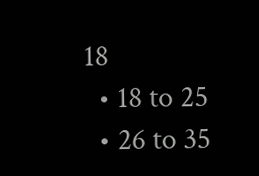18
  • 18 to 25
  • 26 to 35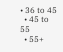• 36 to 45
  • 45 to 55
  • 55+